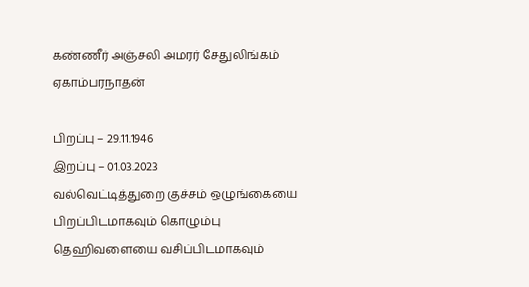கண்ணீர் அஞ்சலி அமரர் சேதுலிங்கம் ஏகாம்பரநாதன்

பிறப்பு – 29.11.1946
இறப்பு – 01.03.2023
வல்வெட்டித்துறை குச்சம் ஒழுங்கையை பிறப்பிடமாகவும் கொழும்பு தெஹிவளையை வசிப்பிடமாகவும்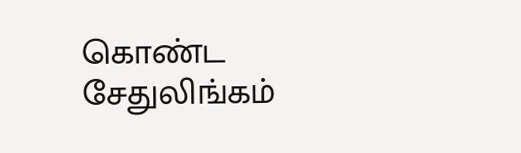கொண்ட சேதுலிங்கம்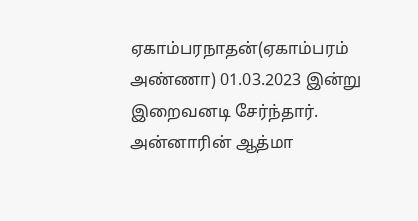ஏகாம்பரநாதன்(ஏகாம்பரம் அண்ணா) 01.03.2023 இன்று இறைவனடி சேர்ந்தார்.
அன்னாரின் ஆத்மா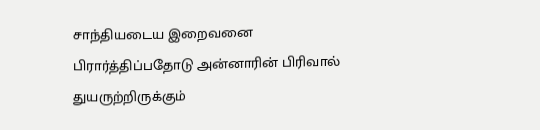சாந்தியடைய இறைவனை பிரார்த்திப்பதோடு அன்னாரின் பிரிவால் துயருற்றிருக்கும்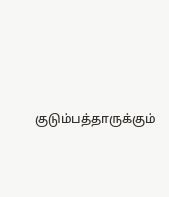குடும்பத்தாருக்கும்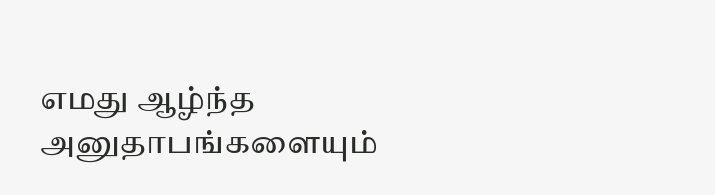எமது ஆழ்ந்த அனுதாபங்களையும்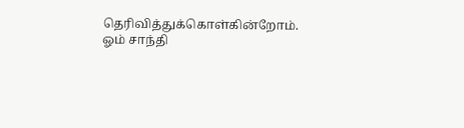தெரிவித்துக்கொள்கின்றோம்.
ஓம் சாந்தி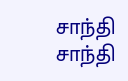சாந்தி சாந்தி